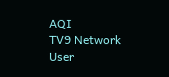AQI
TV9 Network
User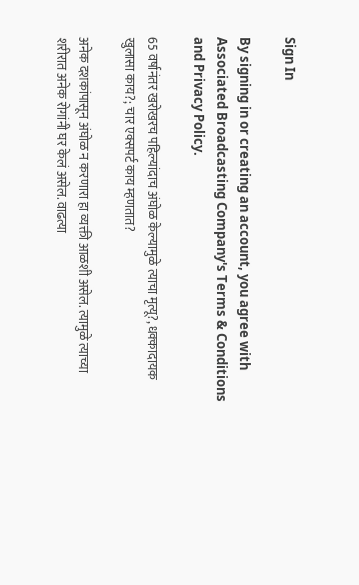Sign In

By signing in or creating an account, you agree with Associated Broadcasting Company's Terms & Conditions and Privacy Policy.

65 वर्षानंतर खरोखरच पहिल्यांदाच अंघोळ केल्यामुळे त्याचा मृत्यू?, धक्कादायक खुलासा काय?; चार एक्सपर्ट काय म्हणतात?

अनेक दशकांपासून अंघोळ न करणारा हा व्यक्ती आळशी असेल. त्यामुळे त्याच्या शरीरात अनेक रोगांनी घर केलं असेल. वाढत्या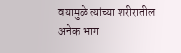वयामुळे त्यांच्या शरीरातील अनेक भाग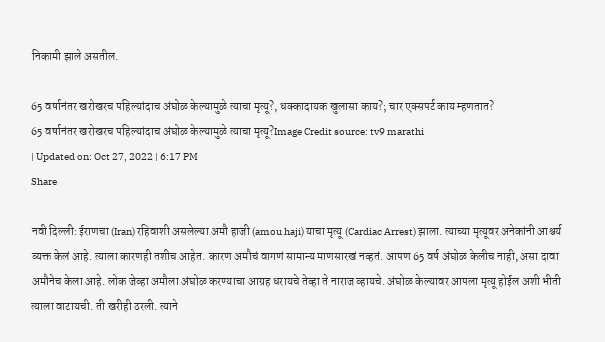निकामी झाले असतील.

65 वर्षानंतर खरोखरच पहिल्यांदाच अंघोळ केल्यामुळे त्याचा मृत्यू?, धक्कादायक खुलासा काय?; चार एक्सपर्ट काय म्हणतात?
65 वर्षानंतर खरोखरच पहिल्यांदाच अंघोळ केल्यामुळे त्याचा मृत्यू?Image Credit source: tv9 marathi
| Updated on: Oct 27, 2022 | 6:17 PM
Share

नवी दिल्ली: ईराणचा (Iran) रहिवाशी असलेल्या अमौ हाजी (amou haji) याचा मृत्यू (Cardiac Arrest) झाला. त्याच्या मृत्यूवर अनेकांनी आश्चर्य व्यक्त केलं आहे. त्याला कारणही तशीच आहेत. कारण अमौचं वागणं सामान्य माणसारखं नव्हतं. आपण 65 वर्ष अंघोळ केलीच नाही, असा दावा अमौनेच केला आहे. लोक जेव्हा अमौला अंघोळ करण्याचा आग्रह धरायचे तेव्हा ते नाराज व्हायचे. अंघोळ केल्यावर आपला मृत्यू होईल अशी भीती त्याला वाटायची. ती खरीही ठरली. त्याने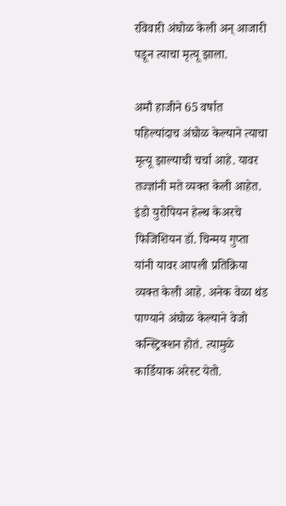रविवारी अंघोळ केली अन् आजारी पडून त्याचा मृत्यू झाला.

अमौ हाजीने 65 वर्षात पहिल्यांदाच अंघोळ केल्याने त्याचा मृत्यू झाल्याची चर्चा आहे. यावर तज्ज्ञांनी मते व्यक्त केली आहेत. इंडो युरोपियन हेल्थ केअरचे फिजिशियन डॉ. चिन्मय गुप्ता यांनी यावर आपली प्रतिक्रिया व्यक्त केली आहे. अनेक वेळा थंड पाण्याने अंघोळ केल्याने वेजो कन्स्ट्रिक्शन होतं. त्यामुळे कार्डियाक अरेस्ट येतो.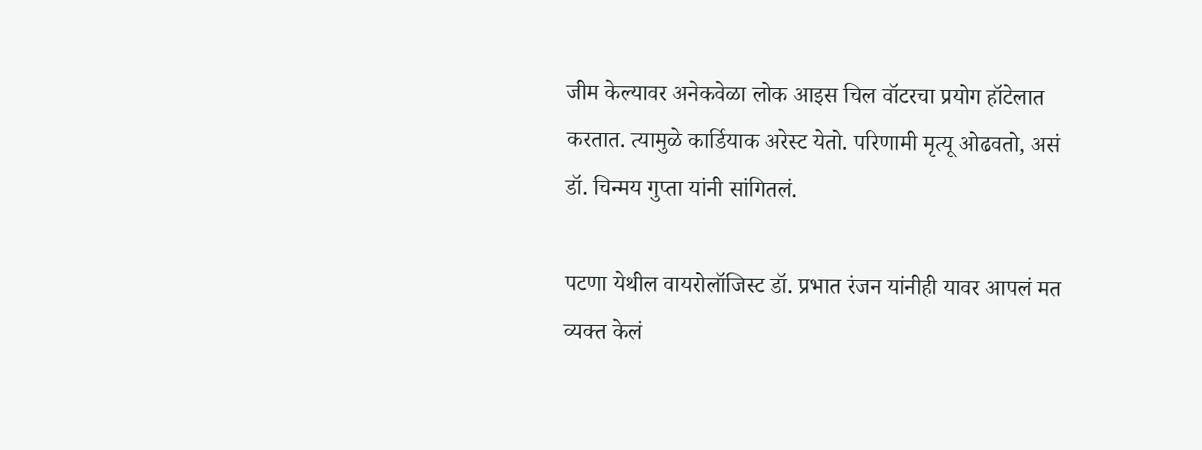जीम केल्यावर अनेकवेळा लोक आइस चिल वॉटरचा प्रयोग हॉटेलात करतात. त्यामुळे कार्डियाक अरेस्ट येतो. परिणामी मृत्यू ओढवतो, असं डॉ. चिन्मय गुप्ता यांनी सांगितलं.

पटणा येथील वायरोलॉजिस्ट डॉ. प्रभात रंजन यांनीही यावर आपलं मत व्यक्त केलं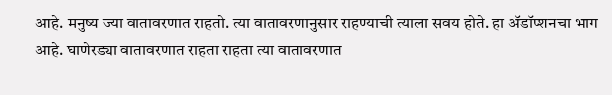आहे. मनुष्य ज्या वातावरणात राहतो. त्या वातावरणानुसार राहण्याची त्याला सवय होते. हा ॲडॉप्शनचा भाग आहे. घाणेरड्या वातावरणात राहता राहता त्या वातावरणात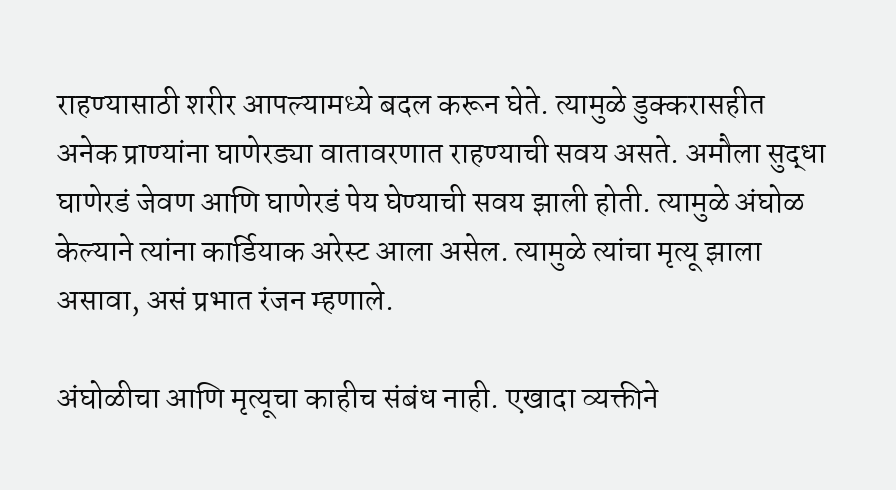राहण्यासाठी शरीर आपल्यामध्ये बदल करून घेते. त्यामुळे डुक्करासहीत अनेक प्राण्यांना घाणेरड्या वातावरणात राहण्याची सवय असते. अमौला सुद्धा घाणेरडं जेवण आणि घाणेरडं पेय घेण्याची सवय झाली होती. त्यामुळे अंघोळ केल्याने त्यांना कार्डियाक अरेस्ट आला असेल. त्यामुळे त्यांचा मृत्यू झाला असावा, असं प्रभात रंजन म्हणाले.

अंघोळीचा आणि मृत्यूचा काहीच संबंध नाही. एखादा व्यक्तीने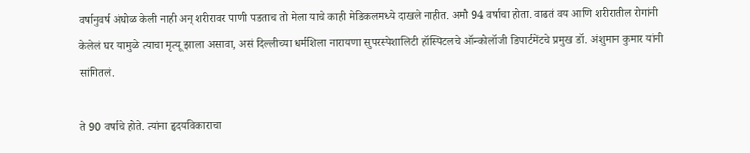वर्षानुवर्ष अंघोळ केली नाही अन् शरीरावर पाणी पडताच तो मेला याचे काही मेडिकलमध्ये दाखले नाहीत. अमौ 94 वर्षाचा होता. वाढतं वय आणि शरीरातील रोगांनी केलेलं घर यामुळे त्याचा मृत्यू झाला असावा, असं दिल्लीच्या धर्मशिला नारायणा सुपरस्पेशालिटी हॉस्पिटलचे ऑन्कोलॉजी डिपार्टमेंटचे प्रमुख डॉ. अंशुमान कुमार यांनी सांगितलं.

ते 90 वर्षाचे होते. त्यांना हृदयविकाराचा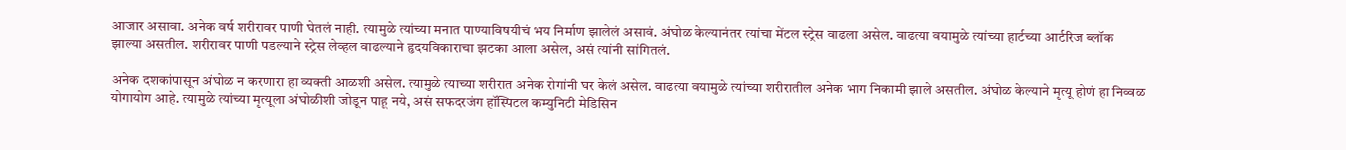आजार असावा. अनेक वर्ष शरीरावर पाणी घेतलं नाही. त्यामुळे त्यांच्या मनात पाण्याविषयीचं भय निर्माण झालेलं असावं. अंघोळ केल्यानंतर त्यांचा मेंटल स्ट्रेस वाढला असेल. वाढत्या वयामुळे त्यांच्या हार्टच्या आर्टरिज ब्लॉक झाल्या असतील. शरीरावर पाणी पडल्याने स्ट्रेस लेव्हल वाढल्याने हृदयविकाराचा झटका आला असेल, असं त्यांनी सांगितलं.

अनेक दशकांपासून अंघोळ न करणारा हा व्यक्ती आळशी असेल. त्यामुळे त्याच्या शरीरात अनेक रोगांनी घर केलं असेल. वाढत्या वयामुळे त्यांच्या शरीरातील अनेक भाग निकामी झाले असतील. अंघोळ केल्याने मृत्यू होणं हा निव्वळ योगायोग आहे. त्यामुळे त्यांच्या मृत्यूला अंघोळीशी जोडून पाहू नये, असं सफदरजंग हॉस्पिटल कम्युनिटी मेडिसिन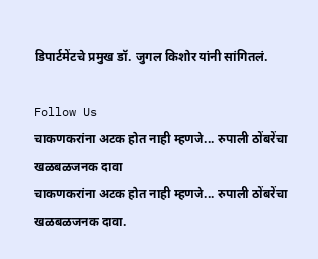डिपार्टमेंटचे प्रमुख डॉ. जुगल किशोर यांनी सांगितलं.

Follow Us
चाकणकरांना अटक होत नाही म्हणजे... रुपाली ठोंबरेंचा खळबळजनक दावा
चाकणकरांना अटक होत नाही म्हणजे... रुपाली ठोंबरेंचा खळबळजनक दावा.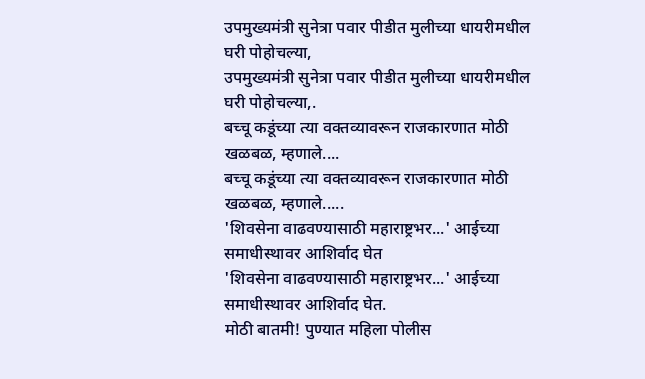उपमुख्यमंत्री सुनेत्रा पवार पीडीत मुलीच्या धायरीमधील घरी पोहोचल्या,
उपमुख्यमंत्री सुनेत्रा पवार पीडीत मुलीच्या धायरीमधील घरी पोहोचल्या,.
बच्चू कडूंच्या त्या वक्तव्यावरून राजकारणात मोठी खळबळ, म्हणाले....
बच्चू कडूंच्या त्या वक्तव्यावरून राजकारणात मोठी खळबळ, म्हणाले.....
'शिवसेना वाढवण्यासाठी महाराष्ट्रभर...' आईच्या समाधीस्थावर आशिर्वाद घेत
'शिवसेना वाढवण्यासाठी महाराष्ट्रभर...' आईच्या समाधीस्थावर आशिर्वाद घेत.
मोठी बातमी! पुण्यात महिला पोलीस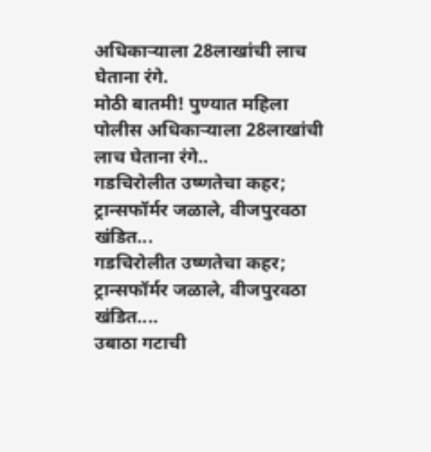अधिकाऱ्याला 28लाखांची लाच घेताना रंगे.
मोठी बातमी! पुण्यात महिला पोलीस अधिकाऱ्याला 28लाखांची लाच घेताना रंगे..
गडचिरोलीत उष्णतेचा कहर; ट्रान्सफॉर्मर जळाले, वीजपुरवठा खंडित...
गडचिरोलीत उष्णतेचा कहर; ट्रान्सफॉर्मर जळाले, वीजपुरवठा खंडित....
उबाठा गटाची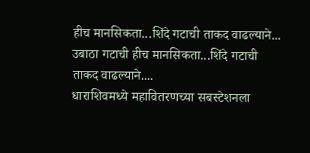हीच मानसिकता...शिंदे गटाची ताकद वाढल्याने...
उबाठा गटाची हीच मानसिकता...शिंदे गटाची ताकद वाढल्याने....
धाराशिवमध्ये महावितरणच्या सबस्टेशनला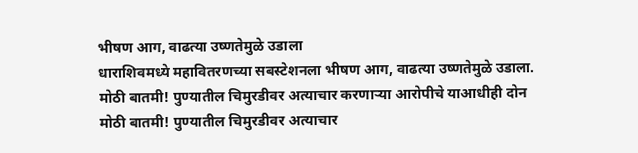भीषण आग, वाढत्या उष्णतेमुळे उडाला
धाराशिवमध्ये महावितरणच्या सबस्टेशनला भीषण आग, वाढत्या उष्णतेमुळे उडाला.
मोठी बातमी! पुण्यातील चिमुरडीवर अत्याचार करणाऱ्या आरोपीचे याआधीही दोन
मोठी बातमी! पुण्यातील चिमुरडीवर अत्याचार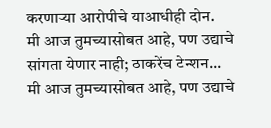करणाऱ्या आरोपीचे याआधीही दोन.
मी आज तुमच्यासोबत आहे, पण उद्याचे सांगता येणार नाही; ठाकरेंच टेन्शन...
मी आज तुमच्यासोबत आहे, पण उद्याचे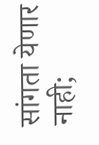सांगता येणार नाही;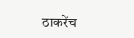ठाकरेंच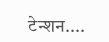टेन्शन....